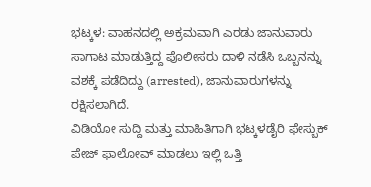ಭಟ್ಕಳ: ವಾಹನದಲ್ಲಿ ಅಕ್ರಮವಾಗಿ ಎರಡು ಜಾನುವಾರು ಸಾಗಾಟ ಮಾಡುತ್ತಿದ್ದ ಪೊಲೀಸರು ದಾಳಿ ನಡೆಸಿ ಒಬ್ಬನನ್ನು ವಶಕ್ಕೆ ಪಡೆದಿದ್ದು (arrested), ಜಾನುವಾರುಗಳನ್ನು ರಕ್ಷಿಸಲಾಗಿದೆ.
ವಿಡಿಯೋ ಸುದ್ದಿ ಮತ್ತು ಮಾಹಿತಿಗಾಗಿ ಭಟ್ಕಳಡೈರಿ ಫೇಸ್ಬುಕ್ ಪೇಜ್ ಫಾಲೋವ್ ಮಾಡಲು ಇಲ್ಲಿ ಒತ್ತಿ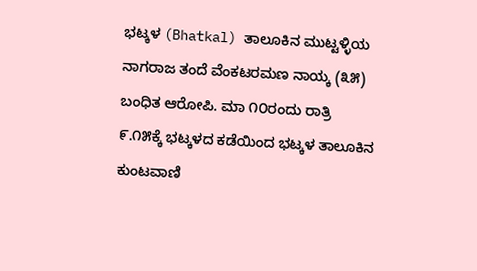ಭಟ್ಕಳ (Bhatkal) ತಾಲೂಕಿನ ಮುಟ್ಟಳ್ಳಿಯ ನಾಗರಾಜ ತಂದೆ ವೆಂಕಟರಮಣ ನಾಯ್ಕ (೩೫) ಬಂಧಿತ ಆರೋಪಿ. ಮಾ ೧೦ರಂದು ರಾತ್ರಿ ೯.೧೫ಕ್ಕೆ ಭಟ್ಕಳದ ಕಡೆಯಿಂದ ಭಟ್ಕಳ ತಾಲೂಕಿನ ಕುಂಟವಾಣಿ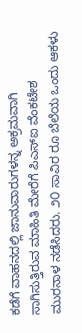ಕಡೆಗೆ ವಾಹನದಲ್ಲಿ ಜಾನುವಾರುಗಳನ್ನ ಅಕ್ರಮವಾಗಿ ಸಾಗಿಸುತ್ತಿರುವ ಮಾಹಿತಿ ಮೇರೆಗೆ ಪಿಎಸ್ಐ ವೆಂಕಟೇಶ ಮುರನಾಳ ನಡೆಸಿದರು. ೨೦ ಸಾವಿರ ರೂ ಬೆಲೆಯ ಒಂದು ಆಕಳು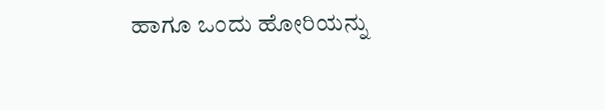ಹಾಗೂ ಒಂದು ಹೋರಿಯನ್ನು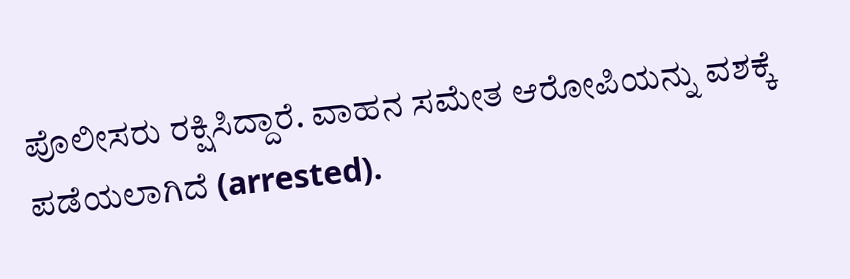ಪೊಲೀಸರು ರಕ್ಷಿಸಿದ್ದಾರೆ. ವಾಹನ ಸಮೇತ ಆರೋಪಿಯನ್ನು ವಶಕ್ಕೆ ಪಡೆಯಲಾಗಿದೆ (arrested).